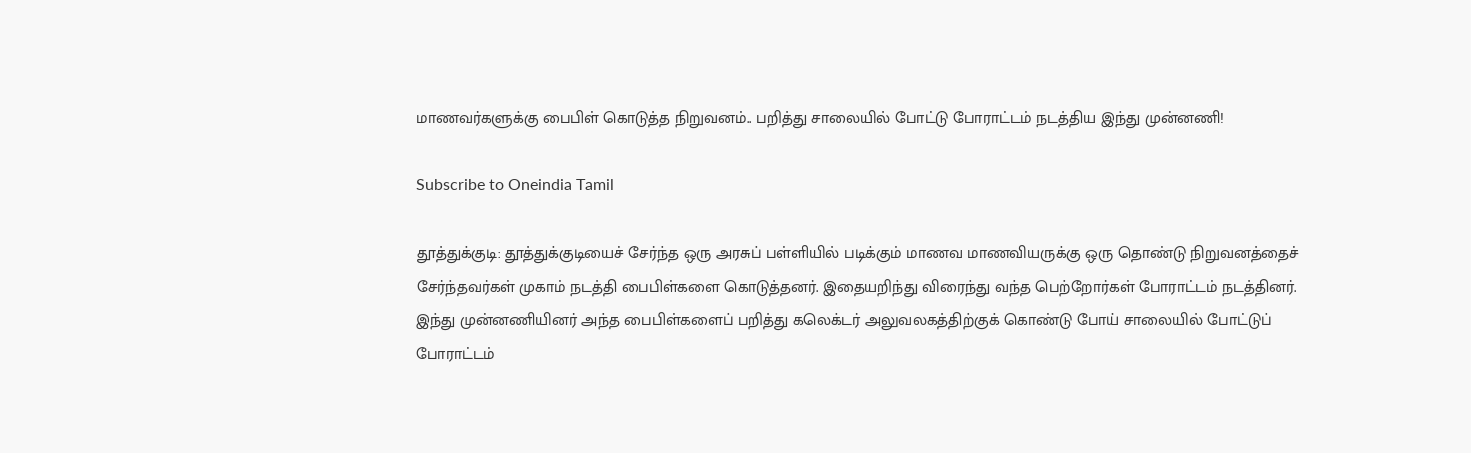மாணவர்களுக்கு பைபிள் கொடுத்த நிறுவனம்.. பறித்து சாலையில் போட்டு போராட்டம் நடத்திய இந்து முன்னணி!

Subscribe to Oneindia Tamil

தூத்துக்குடி: தூத்துக்குடியைச் சேர்ந்த ஒரு அரசுப் பள்ளியில் படிக்கும் மாணவ மாணவியருக்கு ஒரு தொண்டு நிறுவனத்தைச் சேர்ந்தவர்கள் முகாம் நடத்தி பைபிள்களை கொடுத்தனர். இதையறிந்து விரைந்து வந்த பெற்றோர்கள் போராட்டம் நடத்தினர். இந்து முன்னணியினர் அந்த பைபிள்களைப் பறித்து கலெக்டர் அலுவலகத்திற்குக் கொண்டு போய் சாலையில் போட்டுப் போராட்டம்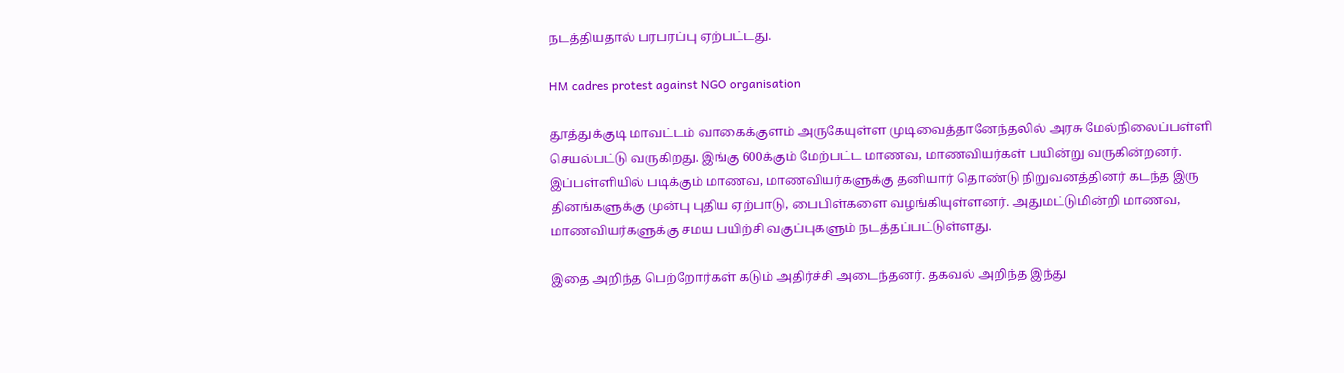நடத்தியதால் பரபரப்பு ஏற்பட்டது.

HM cadres protest against NGO organisation

தூத்துக்குடி மாவட்டம் வாகைக்குளம் அருகேயுள்ள முடிவைத்தானேந்தலில் அரசு மேல்நிலைப்பள்ளி செயல்பட்டு வருகிறது. இங்கு 600க்கும் மேற்பட்ட மாணவ, மாணவியர்கள் பயின்று வருகின்றனர். இப்பள்ளியில் படிக்கும் மாணவ, மாணவியர்களுக்கு தனியார் தொண்டு நிறுவனத்தினர் கடந்த இரு தினங்களுக்கு முன்பு புதிய ஏற்பாடு, பைபிள்களை வழங்கியுள்ளனர். அதுமட்டுமின்றி மாணவ, மாணவியர்களுக்கு சமய பயிற்சி வகுப்புகளும் நடத்தப்பட்டுள்ளது.

இதை அறிந்த பெற்றோர்கள் கடும் அதிர்ச்சி அடைந்தனர். தகவல் அறிந்த இந்து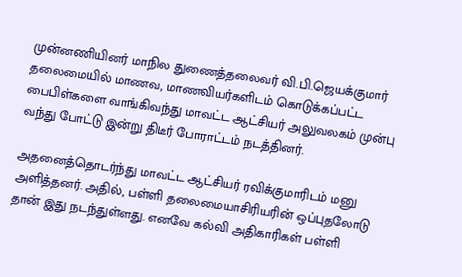முன்னணியினர் மாநில துணைத்தலைவர் வி.பி.ஜெயக்குமார் தலைமையில் மாணவ, மாணவியர்களிடம் கொடுக்கப்பட்ட பைபிள்களை வாங்கிவந்து மாவட்ட ஆட்சியர் அலுவலகம் முன்பு வந்து போட்டு இன்று திடீர் போராட்டம் நடத்தினர்.

அதனைத்தொடர்ந்து மாவட்ட ஆட்சியர் ரவிக்குமாரிடம் மனு அளித்தனர். அதில், பள்ளி தலைமையாசிரியரின் ஒப்புதலோடு தான் இது நடந்துள்ளது. எனவே கல்வி அதிகாரிகள் பள்ளி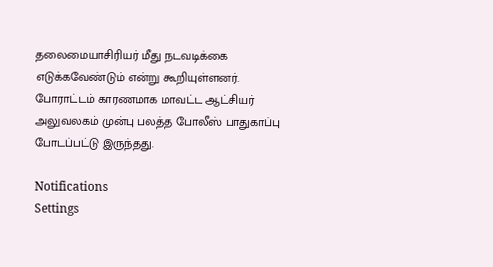தலைமையாசிரியர் மீது நடவடிக்கை எடுக்கவேண்டும் என்று கூறியுள்ளனர். போராட்டம் காரணமாக மாவட்ட ஆட்சியர் அலுவலகம் முன்பு பலத்த போலீஸ் பாதுகாப்பு போடப்பட்டு இருந்தது.

Notifications
Settings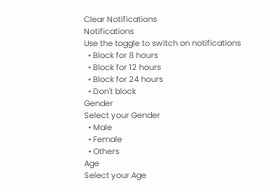Clear Notifications
Notifications
Use the toggle to switch on notifications
  • Block for 8 hours
  • Block for 12 hours
  • Block for 24 hours
  • Don't block
Gender
Select your Gender
  • Male
  • Female
  • Others
Age
Select your Age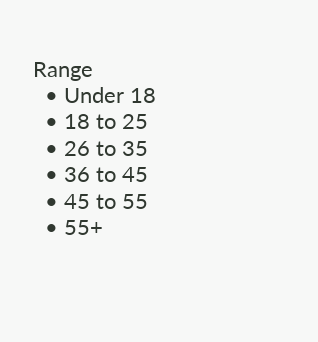Range
  • Under 18
  • 18 to 25
  • 26 to 35
  • 36 to 45
  • 45 to 55
  • 55+